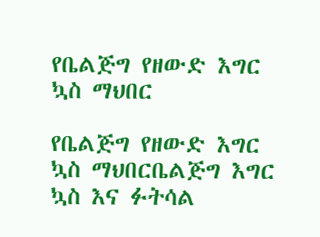የቤልጅግ የዘውድ እግር ኳስ ማህበር

የቤልጅግ የዘውድ እግር ኳስ ማህበርቤልጅግ እግር ኳስ እና ፉትሳል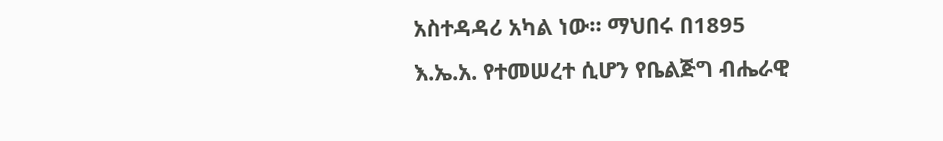አስተዳዳሪ አካል ነው። ማህበሩ በ1895 እ.ኤ.አ. የተመሠረተ ሲሆን የቤልጅግ ብሔራዊ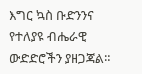እግር ኳስ ቡድንንና የተለያዩ ብሔራዊ ውድድሮችን ያዘጋጃል።